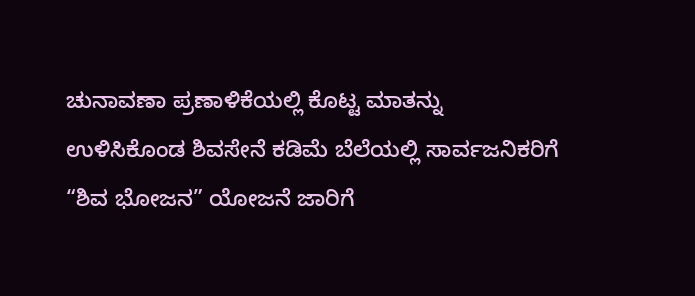ಚುನಾವಣಾ ಪ್ರಣಾಳಿಕೆಯಲ್ಲಿ ಕೊಟ್ಟ ಮಾತನ್ನು ಉಳಿಸಿಕೊಂಡ ಶಿವಸೇನೆ ಕಡಿಮೆ ಬೆಲೆಯಲ್ಲಿ ಸಾರ್ವಜನಿಕರಿಗೆ “ಶಿವ ಭೋಜನ” ಯೋಜನೆ ಜಾರಿಗೆ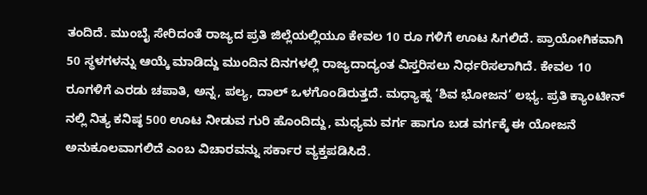ತಂದಿದೆ. ಮುಂಬೈ ಸೇರಿದಂತೆ ರಾಜ್ಯದ ಪ್ರತಿ ಜಿಲ್ಲೆಯಲ್ಲಿಯೂ ಕೇವಲ 10 ರೂ ಗಳಿಗೆ ಊಟ ಸಿಗಲಿದೆ. ಪ್ರಾಯೋಗಿಕವಾಗಿ 50 ಸ್ಥಳಗಳನ್ನು ಆಯ್ಕೆ ಮಾಡಿದ್ದು ಮುಂದಿನ ದಿನಗಳಲ್ಲಿ ರಾಜ್ಯದಾದ್ಯಂತ ವಿಸ್ತರಿಸಲು ನಿರ್ಧರಿಸಲಾಗಿದೆ. ಕೇವಲ 10 ರೂಗಳಿಗೆ ಎರಡು ಚಪಾತಿ, ಅನ್ನ, ಪಲ್ಯ, ದಾಲ್ ಒಳಗೊಂಡಿರುತ್ತದೆ. ಮಧ್ಯಾಹ್ನ ‘ಶಿವ ಭೋಜನ’ ಲಭ್ಯ. ಪ್ರತಿ ಕ್ಯಾಂಟೀನ್ ನಲ್ಲಿ ನಿತ್ಯ ಕನಿಷ್ಠ 500 ಊಟ ನೀಡುವ ಗುರಿ ಹೊಂದಿದ್ದು, ಮಧ್ಯಮ ವರ್ಗ ಹಾಗೂ ಬಡ ವರ್ಗಕ್ಕೆ ಈ ಯೋಜನೆ ಅನುಕೂಲವಾಗಲಿದೆ ಎಂಬ ವಿಚಾರವನ್ನು ಸರ್ಕಾರ ವ್ಯಕ್ತಪಡಿಸಿದೆ.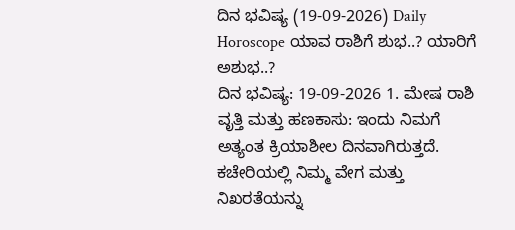ದಿನ ಭವಿಷ್ಯ (19-09-2026) Daily Horoscope ಯಾವ ರಾಶಿಗೆ ಶುಭ..? ಯಾರಿಗೆ ಅಶುಭ..?
ದಿನ ಭವಿಷ್ಯ: 19-09-2026 1. ಮೇಷ ರಾಶಿ ವೃತ್ತಿ ಮತ್ತು ಹಣಕಾಸು: ಇಂದು ನಿಮಗೆ ಅತ್ಯಂತ ಕ್ರಿಯಾಶೀಲ ದಿನವಾಗಿರುತ್ತದೆ. ಕಚೇರಿಯಲ್ಲಿ ನಿಮ್ಮ ವೇಗ ಮತ್ತು ನಿಖರತೆಯನ್ನು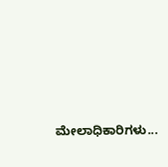ಮೇಲಾಧಿಕಾರಿಗಳು...